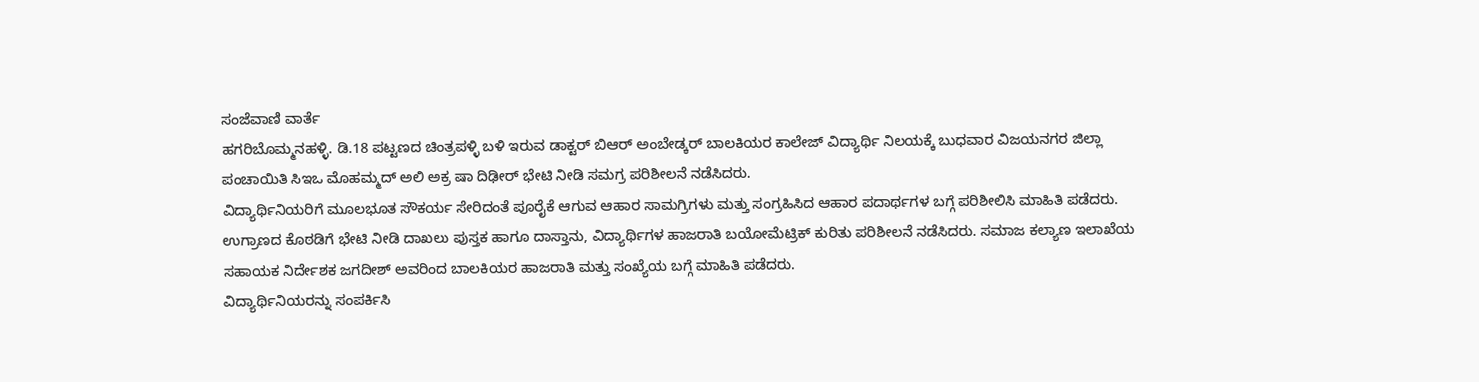ಸಂಜೆವಾಣಿ ವಾರ್ತೆ
ಹಗರಿಬೊಮ್ಮನಹಳ್ಳಿ. ಡಿ.18 ಪಟ್ಟಣದ ಚಿಂತ್ರಪಳ್ಳಿ ಬಳಿ ಇರುವ ಡಾಕ್ಟರ್ ಬಿಆರ್ ಅಂಬೇಡ್ಕರ್ ಬಾಲಕಿಯರ ಕಾಲೇಜ್ ವಿದ್ಯಾರ್ಥಿ ನಿಲಯಕ್ಕೆ ಬುಧವಾರ ವಿಜಯನಗರ ಜಿಲ್ಲಾ ಪಂಚಾಯಿತಿ ಸಿಇಒ ಮೊಹಮ್ಮದ್ ಅಲಿ ಅಕ್ರ ಷಾ ದಿಢೀರ್ ಭೇಟಿ ನೀಡಿ ಸಮಗ್ರ ಪರಿಶೀಲನೆ ನಡೆಸಿದರು.
ವಿದ್ಯಾರ್ಥಿನಿಯರಿಗೆ ಮೂಲಭೂತ ಸೌಕರ್ಯ ಸೇರಿದಂತೆ ಪೂರೈಕೆ ಆಗುವ ಆಹಾರ ಸಾಮಗ್ರಿಗಳು ಮತ್ತು ಸಂಗ್ರಹಿಸಿದ ಆಹಾರ ಪದಾರ್ಥಗಳ ಬಗ್ಗೆ ಪರಿಶೀಲಿಸಿ ಮಾಹಿತಿ ಪಡೆದರು.
ಉಗ್ರಾಣದ ಕೊಠಡಿಗೆ ಭೇಟಿ ನೀಡಿ ದಾಖಲು ಪುಸ್ತಕ ಹಾಗೂ ದಾಸ್ತಾನು, ವಿದ್ಯಾರ್ಥಿಗಳ ಹಾಜರಾತಿ ಬಯೋಮೆಟ್ರಿಕ್ ಕುರಿತು ಪರಿಶೀಲನೆ ನಡೆಸಿದರು. ಸಮಾಜ ಕಲ್ಯಾಣ ಇಲಾಖೆಯ ಸಹಾಯಕ ನಿರ್ದೇಶಕ ಜಗದೀಶ್ ಅವರಿಂದ ಬಾಲಕಿಯರ ಹಾಜರಾತಿ ಮತ್ತು ಸಂಖ್ಯೆಯ ಬಗ್ಗೆ ಮಾಹಿತಿ ಪಡೆದರು.
ವಿದ್ಯಾರ್ಥಿನಿಯರನ್ನು ಸಂಪರ್ಕಿಸಿ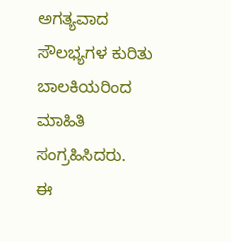ಅಗತ್ಯವಾದ ಸೌಲಭ್ಯಗಳ ಕುರಿತು ಬಾಲಕಿಯರಿಂದ ಮಾಹಿತಿ ಸಂಗ್ರಹಿಸಿದರು.
ಈ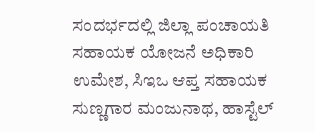ಸಂದರ್ಭದಲ್ಲಿ ಜಿಲ್ಲಾ ಪಂಚಾಯತಿ ಸಹಾಯಕ ಯೋಜನೆ ಅಧಿಕಾರಿ ಉಮೇಶ, ಸಿಇಒ ಆಪ್ತ ಸಹಾಯಕ ಸುಣ್ಣಗಾರ ಮಂಜುನಾಥ, ಹಾಸ್ಟೆಲ್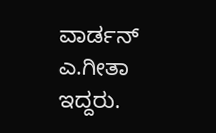ವಾರ್ಡನ್ ಎ.ಗೀತಾ ಇದ್ದರು.